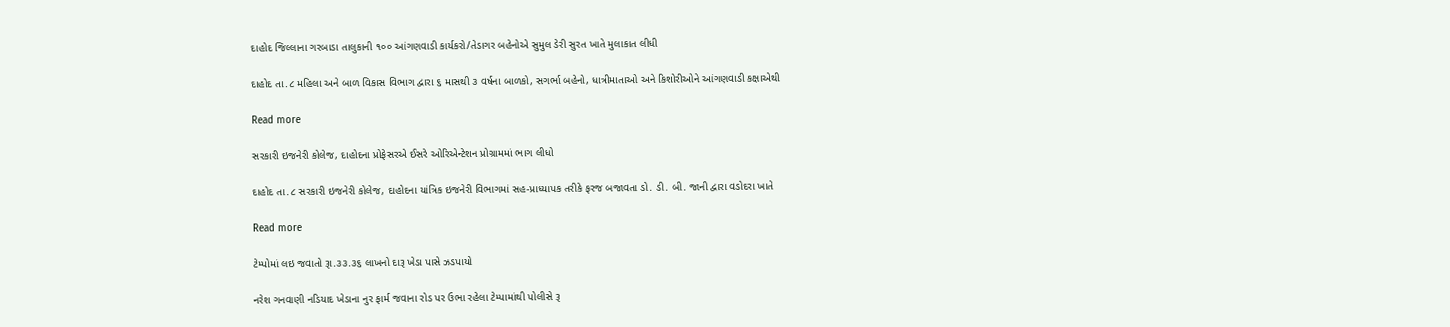દાહોદ જિલ્લાના ગરબાડા તાલુકાની ૧૦૦ આંગણવાડી કાર્યકરો/તેડાગર બહેનોએ સુમુલ ડેરી સુરત ખાતે મુલાકાત લીધી

દાહોદ તા.૮ મહિલા અને બાળ વિકાસ વિભાગ દ્વારા ૬ માસથી ૩ વર્ષના બાળકો, સગર્ભા બહેનો, ધાત્રીમાતાઓ અને કિશોરીઓને આંગણવાડી કક્ષાએથી

Read more

સરકારી ઇજનેરી કોલેજ, દાહોદના પ્રોફેસરએ ઈસરે ઓરિએન્ટેશન પ્રોગ્રામમાં ભાગ લીધો

દાહોદ તા.૮ સરકારી ઇજનેરી કોલેજ, દાહોદના યાંત્રિક ઇજનેરી વિભાગમાં સહ-પ્રાધ્યાપક તરીકે ફરજ બજાવતા ડો. ડી. બી. જાની દ્વારા વડોદરા ખાતે

Read more

ટેમ્પોમાં લઇ જવાતો રૂા.૩૩.૩૬ લાખનો દારૂ ખેડા પાસે ઝડપાયો

નરેશ ગનવાણી નડિયાદ ખેડાના નુર ફાર્મ જવાના રોડ પર ઉભા રહેલા ટેમ્પામાંથી પોલીસે રૂ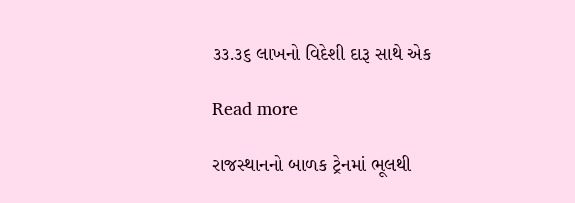૩૩.૩૬ લાખનો વિદેશી દારૂ સાથે એક

Read more

રાજસ્થાનનો બાળક ટ્રેનમાં ભૂલથી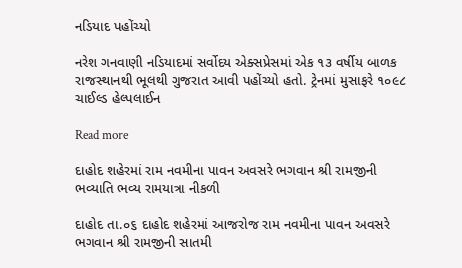નડિયાદ પહોંચ્યો

નરેશ ગનવાણી નડિયાદમાં સર્વોદય એક્સપ્રેસમાં એક ૧૩ વર્ષીય બાળક રાજસ્થાનથી ભૂલથી ગુજરાત આવી પહોંચ્યો હતો. ટ્રેનમાં મુસાફરે ૧૦૯૮ ચાઈલ્ડ હેલ્પલાઈન

Read more

દાહોદ શહેરમાં રામ નવમીના પાવન અવસરે ભગવાન શ્રી રામજીની ભવ્યાતિ ભવ્ય રામયાત્રા નીકળી

દાહોદ તા.૦૬ દાહોદ શહેરમાં આજરોજ રામ નવમીના પાવન અવસરે ભગવાન શ્રી રામજીની સાતમી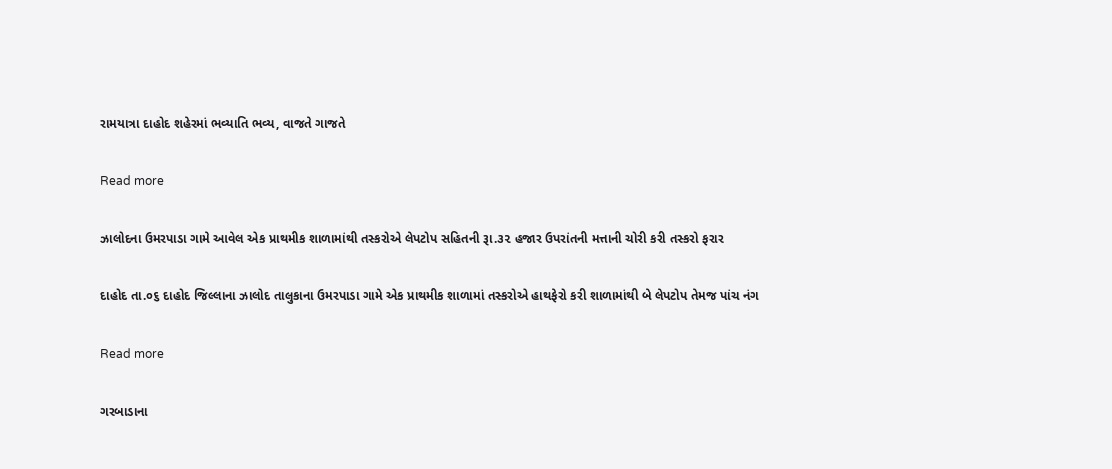રામયાત્રા દાહોદ શહેરમાં ભવ્યાતિ ભવ્ય, વાજતે ગાજતે

Read more

ઝાલોદના ઉમરપાડા ગામે આવેલ એક પ્રાથમીક શાળામાંથી તસ્કરોએ લેપટોપ સહિતની રૂા.૩૨ હજાર ઉપરાંતની મત્તાની ચોરી કરી તસ્કરો ફરાર

દાહોદ તા.૦૬ દાહોદ જિલ્લાના ઝાલોદ તાલુકાના ઉમરપાડા ગામે એક પ્રાથમીક શાળામાં તસ્કરોએ હાથફેરો કરી શાળામાંથી બે લેપટોપ તેમજ પાંચ નંગ

Read more

ગરબાડાના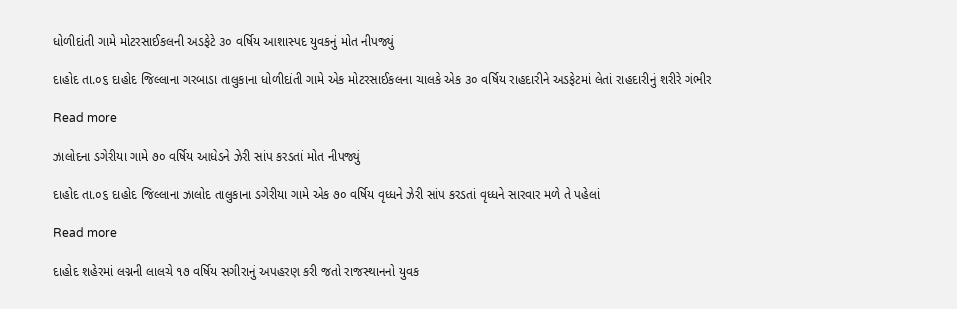ધોળીદાંતી ગામે મોટરસાઈકલની અડફેટે ૩૦ વર્ષિય આશાસ્પદ યુવકનું મોત નીપજ્યું

દાહોદ તા.૦૬ દાહોદ જિલ્લાના ગરબાડા તાલુકાના ધોળીદાંતી ગામે એક મોટરસાઈકલના ચાલકે એક ૩૦ વર્ષિય રાહદારીને અડફેટમાં લેતાં રાહદારીનું શરીરે ગંભીર

Read more

ઝાલોદના ડગેરીયા ગામે ૭૦ વર્ષિય આધેડને ઝેરી સાંપ કરડતાં મોત નીપજ્યું

દાહોદ તા.૦૬ દાહોદ જિલ્લાના ઝાલોદ તાલુકાના ડગેરીયા ગામે એક ૭૦ વર્ષિય વૃધ્ધને ઝેરી સાંપ કરડતાં વૃધ્ધને સારવાર મળે તે પહેલાં

Read more

દાહોદ શહેરમાં લગ્નની લાલચે ૧૭ વર્ષિય સગીરાનું અપહરણ કરી જતો રાજસ્થાનનો યુવક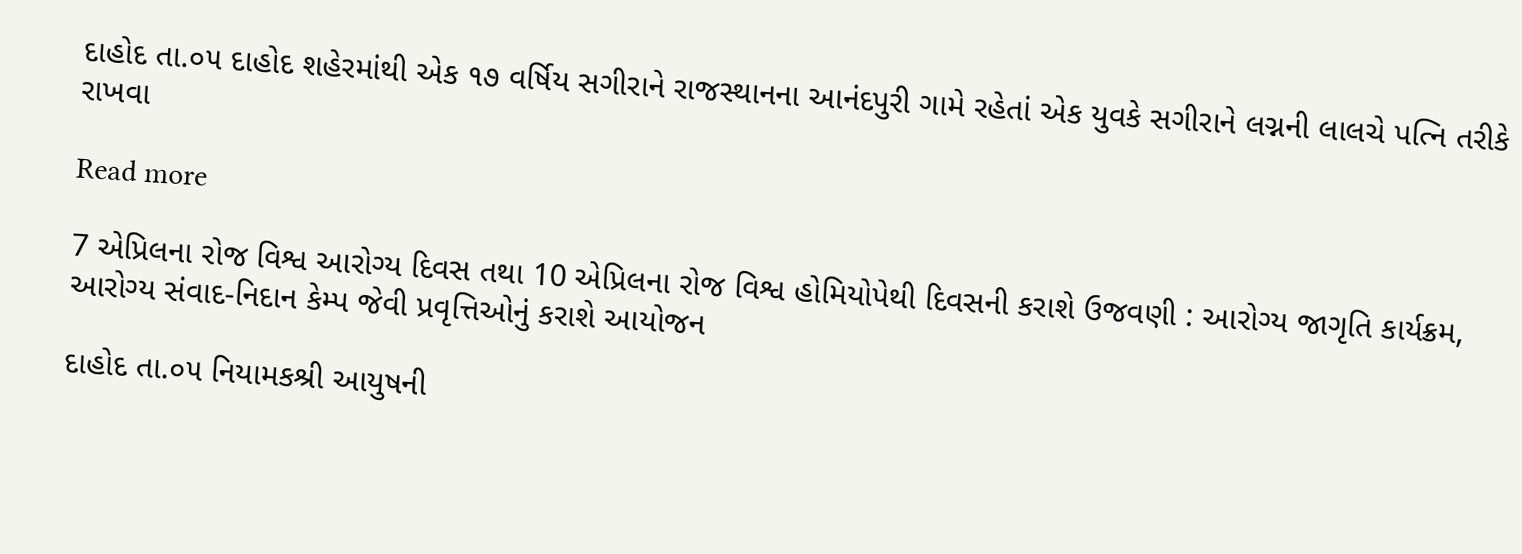દાહોદ તા.૦૫ દાહોદ શહેરમાંથી એક ૧૭ વર્ષિય સગીરાને રાજસ્થાનના આનંદપુરી ગામે રહેતાં એક યુવકે સગીરાને લગ્નની લાલચે પત્નિ તરીકે રાખવા

Read more

7 એપ્રિલના રોજ વિશ્વ આરોગ્ય દિવસ તથા 10 એપ્રિલના રોજ વિશ્વ હોમિયોપેથી દિવસની કરાશે ઉજવણી : આરોગ્ય જાગૃતિ કાર્યક્રમ, આરોગ્ય સંવાદ-નિદાન કેમ્પ જેવી પ્રવૃત્તિઓનું કરાશે આયોજન

દાહોદ તા.૦૫ નિયામકશ્રી આયુષની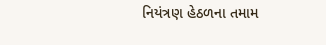નિયંત્રણ હેઠળના તમામ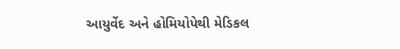આયુર્વેદ અને હોમિયોપેથી મેડિકલ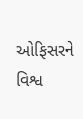ઓફિસરને વિશ્વ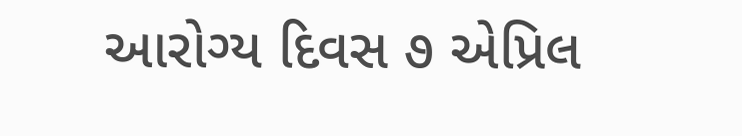આરોગ્ય દિવસ ૭ એપ્રિલ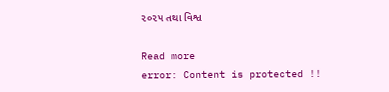૨૦૨૫ તથા વિશ્વ

Read more
error: Content is protected !!